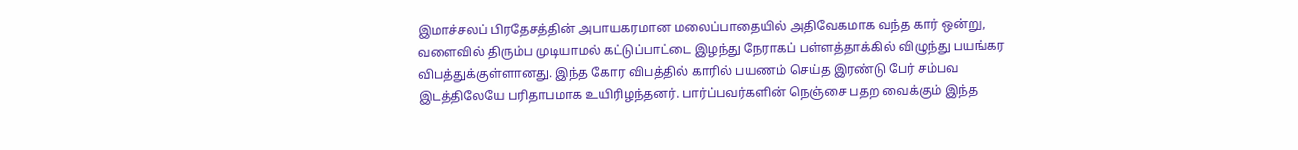இமாச்சலப் பிரதேசத்தின் அபாயகரமான மலைப்பாதையில் அதிவேகமாக வந்த கார் ஒன்று, வளைவில் திரும்ப முடியாமல் கட்டுப்பாட்டை இழந்து நேராகப் பள்ளத்தாக்கில் விழுந்து பயங்கர விபத்துக்குள்ளானது. இந்த கோர விபத்தில் காரில் பயணம் செய்த இரண்டு பேர் சம்பவ இடத்திலேயே பரிதாபமாக உயிரிழந்தனர். பார்ப்பவர்களின் நெஞ்சை பதற வைக்கும் இந்த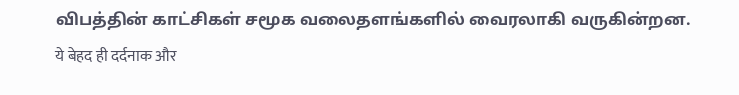விபத்தின் காட்சிகள் சமூக வலைதளங்களில் வைரலாகி வருகின்றன.
ये बेहद ही दर्दनाक और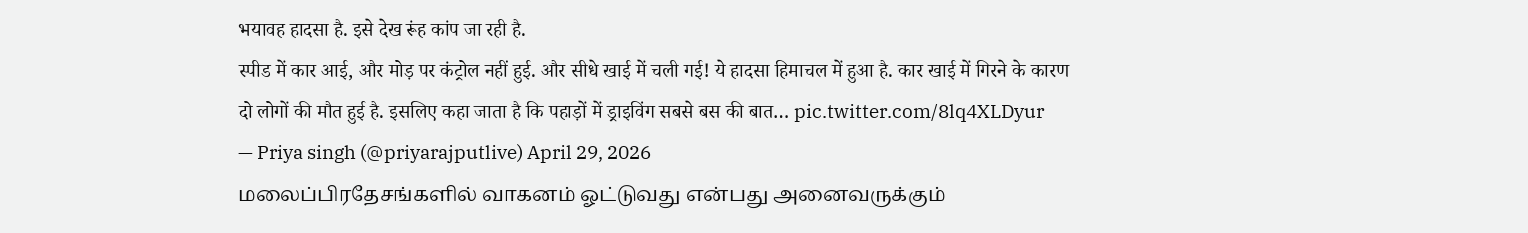भयावह हादसा है. इसे देख रूंह कांप जा रही है.
स्पीड में कार आई, और मोड़ पर कंट्रोल नहीं हुई. और सीधे खाई में चली गई! ये हादसा हिमाचल में हुआ है. कार खाई में गिरने के कारण दो लोगों की मौत हुई है. इसलिए कहा जाता है कि पहाड़ों में ड्राइविंग सबसे बस की बात… pic.twitter.com/8lq4XLDyur
— Priya singh (@priyarajputlive) April 29, 2026
மலைப்பிரதேசங்களில் வாகனம் ஓட்டுவது என்பது அனைவருக்கும்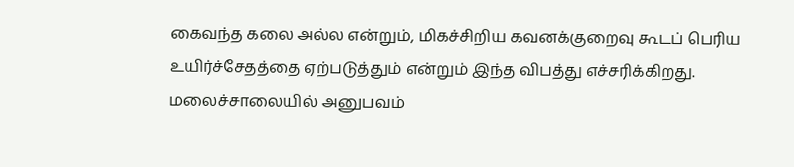கைவந்த கலை அல்ல என்றும், மிகச்சிறிய கவனக்குறைவு கூடப் பெரிய உயிர்ச்சேதத்தை ஏற்படுத்தும் என்றும் இந்த விபத்து எச்சரிக்கிறது. மலைச்சாலையில் அனுபவம்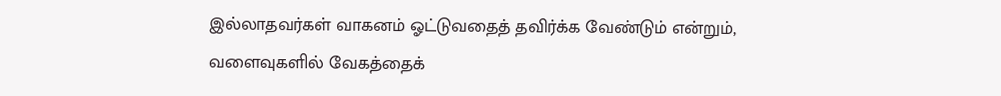இல்லாதவர்கள் வாகனம் ஓட்டுவதைத் தவிர்க்க வேண்டும் என்றும், வளைவுகளில் வேகத்தைக்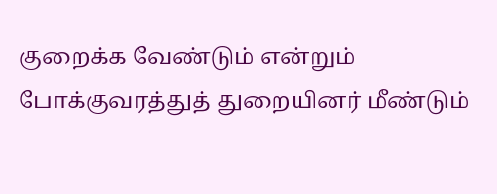குறைக்க வேண்டும் என்றும் போக்குவரத்துத் துறையினர் மீண்டும்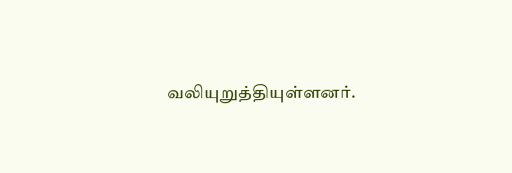வலியுறுத்தியுள்ளனர்.